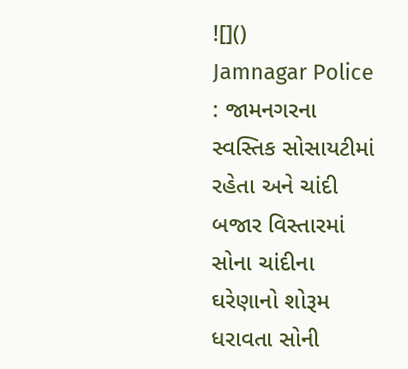![]()
Jamnagar Police : જામનગરના સ્વસ્તિક સોસાયટીમાં રહેતા અને ચાંદી બજાર વિસ્તારમાં સોના ચાંદીના ઘરેણાનો શોરૂમ ધરાવતા સોની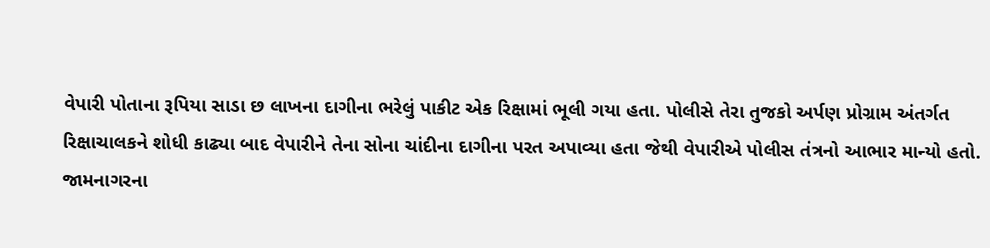વેપારી પોતાના રૂપિયા સાડા છ લાખના દાગીના ભરેલું પાકીટ એક રિક્ષામાં ભૂલી ગયા હતા. પોલીસે તેરા તુજકો અર્પણ પ્રોગ્રામ અંતર્ગત રિક્ષાચાલકને શોધી કાઢ્યા બાદ વેપારીને તેના સોના ચાંદીના દાગીના પરત અપાવ્યા હતા જેથી વેપારીએ પોલીસ તંત્રનો આભાર માન્યો હતો.
જામનાગરના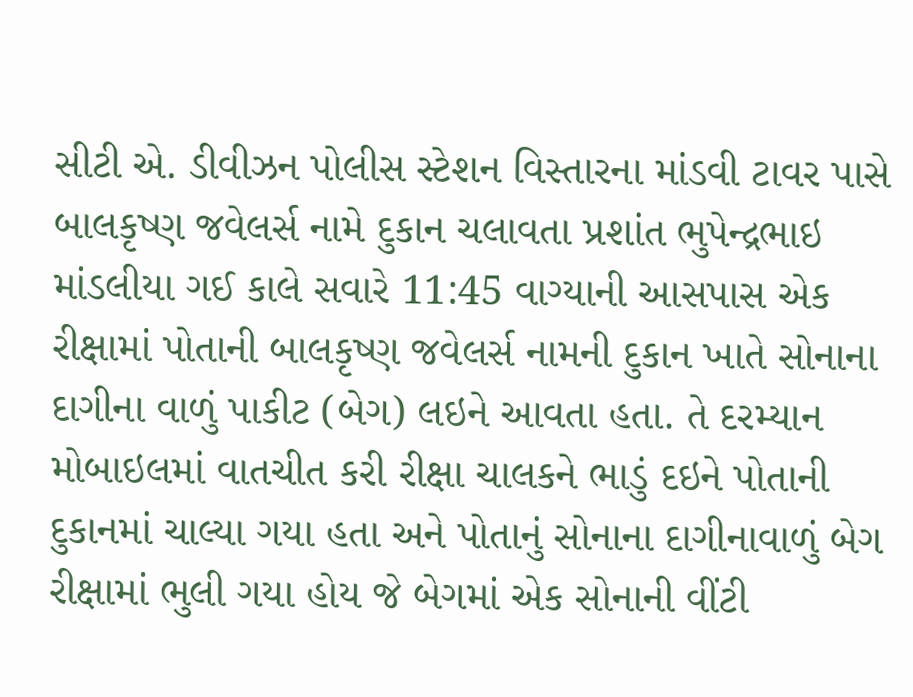સીટી એ. ડીવીઝન પોલીસ સ્ટેશન વિસ્તારના માંડવી ટાવર પાસે બાલકૃષ્ણ જવેલર્સ નામે દુકાન ચલાવતા પ્રશાંત ભુપેન્દ્રભાઇ માંડલીયા ગઈ કાલે સવારે 11:45 વાગ્યાની આસપાસ એક રીક્ષામાં પોતાની બાલકૃષ્ણ જવેલર્સ નામની દુકાન ખાતે સોનાના દાગીના વાળું પાકીટ (બેગ) લઇને આવતા હતા. તે દરમ્યાન મોબાઇલમાં વાતચીત કરી રીક્ષા ચાલકને ભાડું દઇને પોતાની દુકાનમાં ચાલ્યા ગયા હતા અને પોતાનું સોનાના દાગીનાવાળું બેગ રીક્ષામાં ભુલી ગયા હોય જે બેગમાં એક સોનાની વીંટી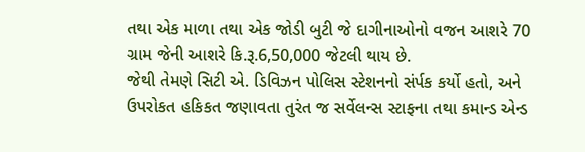તથા એક માળા તથા એક જોડી બુટી જે દાગીનાઓનો વજન આશરે 70 ગ્રામ જેની આશરે કિ.રૂ.6,50,000 જેટલી થાય છે.
જેથી તેમણે સિટી એ. ડિવિઝન પોલિસ સ્ટેશનનો સંર્પક કર્યો હતો, અને ઉપરોકત હકિકત જણાવતા તુરંત જ સર્વેલન્સ સ્ટાફના તથા કમાન્ડ એન્ડ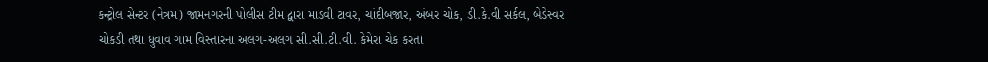કન્ટ્રોલ સેન્ટર (નેત્રમ) જામનગરની પોલીસ ટીમ દ્વારા માડવી ટાવર, ચાંદીબજાર, અંબર ચોક, ડી.કે.વી સર્કલ, બેડેસ્વર ચોકડી તથા ધુવાવ ગામ વિસ્તારના અલગ-અલગ સી.સી.ટી.વી. કેમેરા ચેક કરતા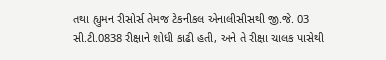તથા હ્યુમન રીસોર્સ તેમજ ટેકનીકલ એનાલીસીસથી જી.જે. 03 સી.ટી.0838 રીક્ષાને શોધી કાઢી હતી, અને તે રીક્ષા ચાલક પાસેથી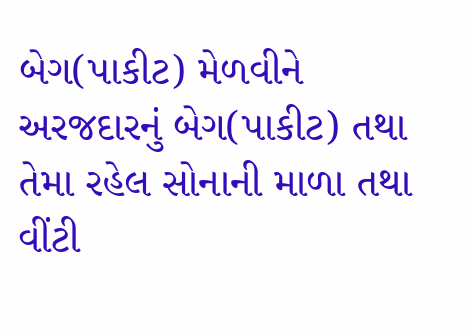બેગ(પાકીટ) મેળવીને અરજદારનું બેગ(પાકીટ) તથા તેમા રહેલ સોનાની માળા તથા વીંટી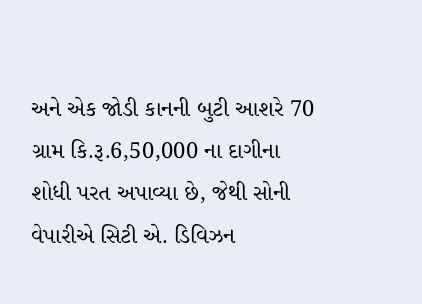અને એક જોડી કાનની બુટી આશરે 70 ગ્રામ કિ.રૂ.6,50,000 ના દાગીના શોધી પરત અપાવ્યા છે, જેથી સોની વેપારીએ સિટી એ. ડિવિઝન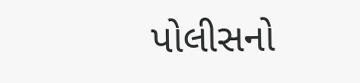પોલીસનો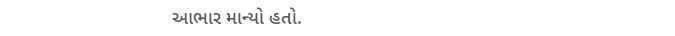આભાર માન્યો હતો.